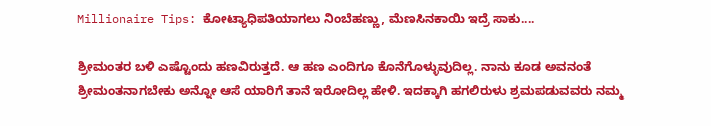Millionaire Tips: ಕೋಟ್ಯಾಧಿಪತಿಯಾಗಲು ನಿಂಬೆಹಣ್ಣು, ಮೆಣಸಿನಕಾಯಿ ಇದ್ರೆ ಸಾಕು....

ಶ್ರೀಮಂತರ ಬಳಿ ಎಷ್ಟೊಂದು ಹಣವಿರುತ್ತದೆ. ಆ ಹಣ ಎಂದಿಗೂ ಕೊನೆಗೊಳ್ಳುವುದಿಲ್ಲ. ನಾನು ಕೂಡ ಅವನಂತೆ ಶ್ರೀಮಂತನಾಗಬೇಕು ಅನ್ನೋ ಆಸೆ ಯಾರಿಗೆ ತಾನೆ ಇರೋದಿಲ್ಲ ಹೇಳಿ. ಇದಕ್ಕಾಗಿ ಹಗಲಿರುಳು ಶ್ರಮಪಡುವವರು ನಮ್ಮ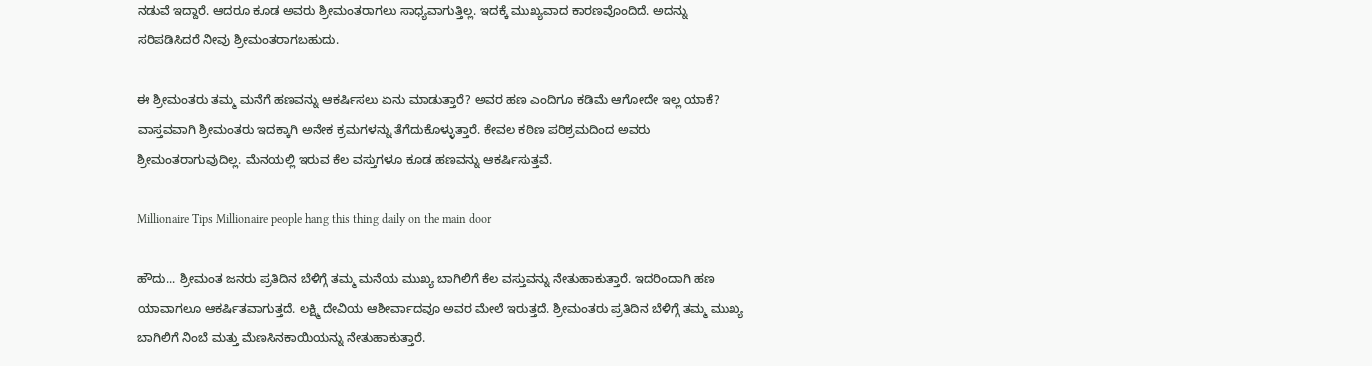ನಡುವೆ ಇದ್ದಾರೆ. ಆದರೂ ಕೂಡ ಅವರು ಶ್ರೀಮಂತರಾಗಲು ಸಾಧ್ಯವಾಗುತ್ತಿಲ್ಲ. ಇದಕ್ಕೆ ಮುಖ್ಯವಾದ ಕಾರಣವೊಂದಿದೆ. ಅದನ್ನು ಸರಿಪಡಿಸಿದರೆ ನೀವು ಶ್ರೀಮಂತರಾಗಬಹುದು.

ಈ ಶ್ರೀಮಂತರು ತಮ್ಮ ಮನೆಗೆ ಹಣವನ್ನು ಆಕರ್ಷಿಸಲು ಏನು ಮಾಡುತ್ತಾರೆ? ಅವರ ಹಣ ಎಂದಿಗೂ ಕಡಿಮೆ ಆಗೋದೇ ಇಲ್ಲ ಯಾಕೆ? ವಾಸ್ತವವಾಗಿ ಶ್ರೀಮಂತರು ಇದಕ್ಕಾಗಿ ಅನೇಕ ಕ್ರಮಗಳನ್ನು ತೆಗೆದುಕೊಳ್ಳುತ್ತಾರೆ. ಕೇವಲ ಕಠಿಣ ಪರಿಶ್ರಮದಿಂದ ಅವರು ಶ್ರೀಮಂತರಾಗುವುದಿಲ್ಲ. ಮೆನಯಲ್ಲಿ ಇರುವ ಕೆಲ ವಸ್ತುಗಳೂ ಕೂಡ ಹಣವನ್ನು ಆಕರ್ಷಿಸುತ್ತವೆ.

Millionaire Tips Millionaire people hang this thing daily on the main door

ಹೌದು... ಶ್ರೀಮಂತ ಜನರು ಪ್ರತಿದಿನ ಬೆಳಿಗ್ಗೆ ತಮ್ಮ ಮನೆಯ ಮುಖ್ಯ ಬಾಗಿಲಿಗೆ ಕೆಲ ವಸ್ತುವನ್ನು ನೇತುಹಾಕುತ್ತಾರೆ. ಇದರಿಂದಾಗಿ ಹಣ ಯಾವಾಗಲೂ ಆಕರ್ಷಿತವಾಗುತ್ತದೆ. ಲಕ್ಷ್ಮಿ ದೇವಿಯ ಆಶೀರ್ವಾದವೂ ಅವರ ಮೇಲೆ ಇರುತ್ತದೆ. ಶ್ರೀಮಂತರು ಪ್ರತಿದಿನ ಬೆಳಿಗ್ಗೆ ತಮ್ಮ ಮುಖ್ಯ ಬಾಗಿಲಿಗೆ ನಿಂಬೆ ಮತ್ತು ಮೆಣಸಿನಕಾಯಿಯನ್ನು ನೇತುಹಾಕುತ್ತಾರೆ.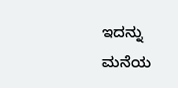ಇದನ್ನು ಮನೆಯ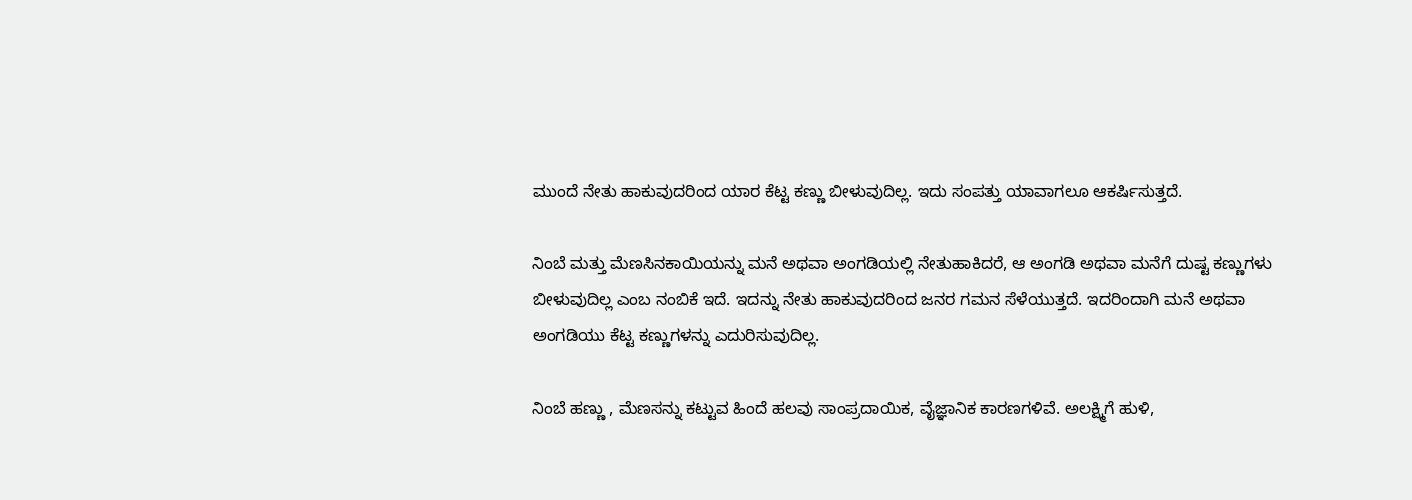ಮುಂದೆ ನೇತು ಹಾಕುವುದರಿಂದ ಯಾರ ಕೆಟ್ಟ ಕಣ್ಣು ಬೀಳುವುದಿಲ್ಲ. ಇದು ಸಂಪತ್ತು ಯಾವಾಗಲೂ ಆಕರ್ಷಿಸುತ್ತದೆ.

ನಿಂಬೆ ಮತ್ತು ಮೆಣಸಿನಕಾಯಿಯನ್ನು ಮನೆ ಅಥವಾ ಅಂಗಡಿಯಲ್ಲಿ ನೇತುಹಾಕಿದರೆ, ಆ ಅಂಗಡಿ ಅಥವಾ ಮನೆಗೆ ದುಷ್ಟ ಕಣ್ಣುಗಳು ಬೀಳುವುದಿಲ್ಲ ಎಂಬ ನಂಬಿಕೆ ಇದೆ. ಇದನ್ನು ನೇತು ಹಾಕುವುದರಿಂದ ಜನರ ಗಮನ ಸೆಳೆಯುತ್ತದೆ. ಇದರಿಂದಾಗಿ ಮನೆ ಅಥವಾ ಅಂಗಡಿಯು ಕೆಟ್ಟ ಕಣ್ಣುಗಳನ್ನು ಎದುರಿಸುವುದಿಲ್ಲ.

ನಿಂಬೆ ಹಣ್ಣು , ಮೆಣಸನ್ನು ಕಟ್ಟುವ ಹಿಂದೆ ಹಲವು ಸಾಂಪ್ರದಾಯಿಕ, ವೈಜ್ಞಾನಿಕ ಕಾರಣಗಳಿವೆ. ಅಲಕ್ಷ್ಮಿಗೆ ಹುಳಿ,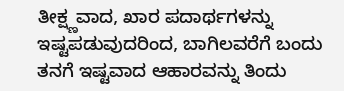ತೀಕ್ಷ್ಣವಾದ, ಖಾರ ಪದಾರ್ಥಗಳನ್ನು ಇಷ್ಟಪಡುವುದರಿಂದ, ಬಾಗಿಲವರೆಗೆ ಬಂದು ತನಗೆ ಇಷ್ಟವಾದ ಆಹಾರವನ್ನು ತಿಂದು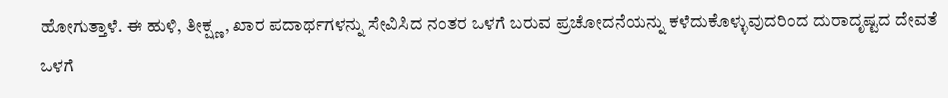ಹೋಗುತ್ತಾಳೆ. ಈ ಹುಳಿ, ತೀಕ್ಷ್ಣ, ಖಾರ ಪದಾರ್ಥಗಳನ್ನು ಸೇವಿಸಿದ ನಂತರ ಒಳಗೆ ಬರುವ ಪ್ರಚೋದನೆಯನ್ನು ಕಳೆದುಕೊಳ್ಳುವುದರಿಂದ ದುರಾದೃಷ್ಟದ ದೇವತೆ ಒಳಗೆ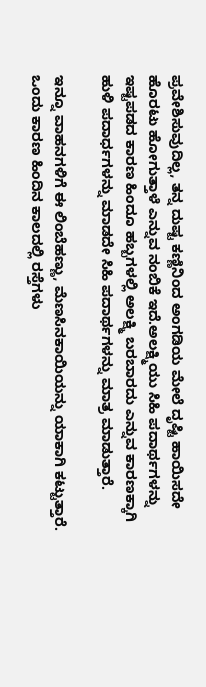ಪ್ರವೇಶಿಸುವುದಿಲ್ಲ, ತನ್ನ ದುಷ್ಟ ಕಣ್ಣಿನಿಂದ ಅಂಗಡಿಯ ಮೇಲೆ ದೃಷ್ಟಿ ಹಾಯಿಸದೇ ಹೊರಟು ಹೋಗುತ್ತಾಳೆ ಎನ್ನುವ ನಂಬಿಕೆ ಇದೆ.ಅಲಕ್ಷ್ಮಿಯು ಸಿಹಿ ಪದಾರ್ಥಗಳನ್ನು ಇಷ್ಟಪಡದ ಕಾರಣ ಹಿಂದೂ ಹಬ್ಬಗಳಲ್ಲಿ ಅಲಕ್ಷ್ಮಿ ಬರಬಾರದು ಎನ್ನುವ ಕಾರಣಕ್ಕಾಗಿ ಹುಳಿ ಪದಾರ್ಧಗಳನ್ನು ಮಾಡದೇ ಸಿಹಿ ಪದಾರ್ಥಗಳನ್ನು ಮಾತ್ರ ಮಾಡುತ್ತಾರೆ.

ಇನ್ನೂ ವಾಹನಗಳಿಗೆ ಈ ಲಿಂಬೆಹಣ್ಣು, ಮೆಣಸಿನಕಾಯಿಯನ್ನು ಯಾಕಾಗಿ ಕಟ್ಟುತ್ತಾರೆ. ಒಂದು ಕಾರಣ ಹಿಂದಿನ ಕಾಲದಲ್ಲಿ ರಸ್ತೆಗಳು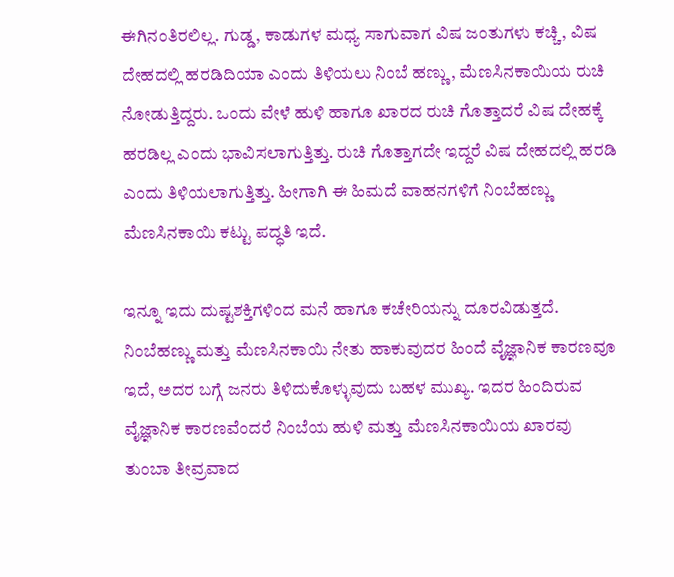ಈಗಿನಂತಿರಲಿಲ್ಲ. ಗುಡ್ಡ, ಕಾಡುಗಳ ಮಧ್ಯ ಸಾಗುವಾಗ ವಿಷ ಜಂತುಗಳು ಕಚ್ಚಿ, ವಿಷ ದೇಹದಲ್ಲಿ ಹರಡಿದಿಯಾ ಎಂದು ತಿಳಿಯಲು ನಿಂಬೆ ಹಣ್ಣು, ಮೆಣಸಿನಕಾಯಿಯ ರುಚಿ ನೋಡುತ್ತಿದ್ದರು. ಒಂದು ವೇಳೆ ಹುಳಿ ಹಾಗೂ ಖಾರದ ರುಚಿ ಗೊತ್ತಾದರೆ ವಿಷ ದೇಹಕ್ಕೆ ಹರಡಿಲ್ಲ ಎಂದು ಭಾವಿಸಲಾಗುತ್ತಿತ್ತು. ರುಚಿ ಗೊತ್ತಾಗದೇ ಇದ್ದರೆ ವಿಷ ದೇಹದಲ್ಲಿ ಹರಡಿ ಎಂದು ತಿಳಿಯಲಾಗುತ್ತಿತ್ತು. ಹೀಗಾಗಿ ಈ ಹಿಮದೆ ವಾಹನಗಳಿಗೆ ನಿಂಬೆಹಣ್ಣು ಮೆಣಸಿನಕಾಯಿ ಕಟ್ಟು ಪದ್ಧತಿ ಇದೆ.

ಇನ್ನೂ ಇದು ದುಷ್ಟಶಕ್ತಿಗಳಿಂದ ಮನೆ ಹಾಗೂ ಕಚೇರಿಯನ್ನು ದೂರವಿಡುತ್ತದೆ. ನಿಂಬೆಹಣ್ಣು ಮತ್ತು ಮೆಣಸಿನಕಾಯಿ ನೇತು ಹಾಕುವುದರ ಹಿಂದೆ ವೈಜ್ಞಾನಿಕ ಕಾರಣವೂ ಇದೆ, ಅದರ ಬಗ್ಗೆ ಜನರು ತಿಳಿದುಕೊಳ್ಳುವುದು ಬಹಳ ಮುಖ್ಯ. ಇದರ ಹಿಂದಿರುವ ವೈಜ್ಞಾನಿಕ ಕಾರಣವೆಂದರೆ ನಿಂಬೆಯ ಹುಳಿ ಮತ್ತು ಮೆಣಸಿನಕಾಯಿಯ ಖಾರವು ತುಂಬಾ ತೀವ್ರವಾದ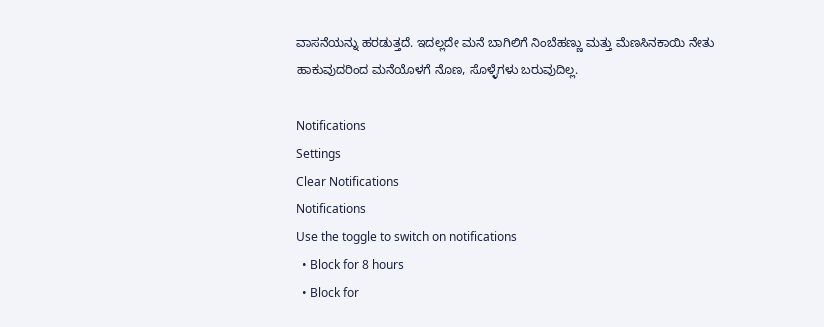ವಾಸನೆಯನ್ನು ಹರಡುತ್ತದೆ. ಇದಲ್ಲದೇ ಮನೆ ಬಾಗಿಲಿಗೆ ನಿಂಬೆಹಣ್ಣು ಮತ್ತು ಮೆಣಸಿನಕಾಯಿ ನೇತು ಹಾಕುವುದರಿಂದ ಮನೆಯೊಳಗೆ ನೊಣ, ಸೊಳ್ಳೆಗಳು ಬರುವುದಿಲ್ಲ.

Notifications
Settings
Clear Notifications
Notifications
Use the toggle to switch on notifications
  • Block for 8 hours
  • Block for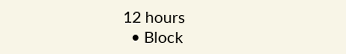12 hours
  • Block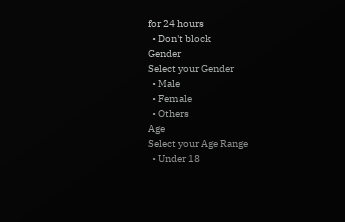for 24 hours
  • Don't block
Gender
Select your Gender
  • Male
  • Female
  • Others
Age
Select your Age Range
  • Under 18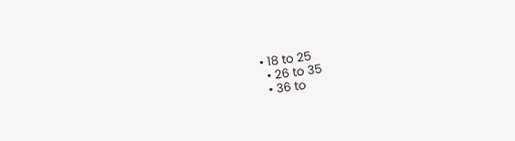• 18 to 25
  • 26 to 35
  • 36 to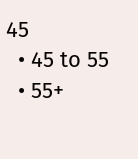45
  • 45 to 55
  • 55+